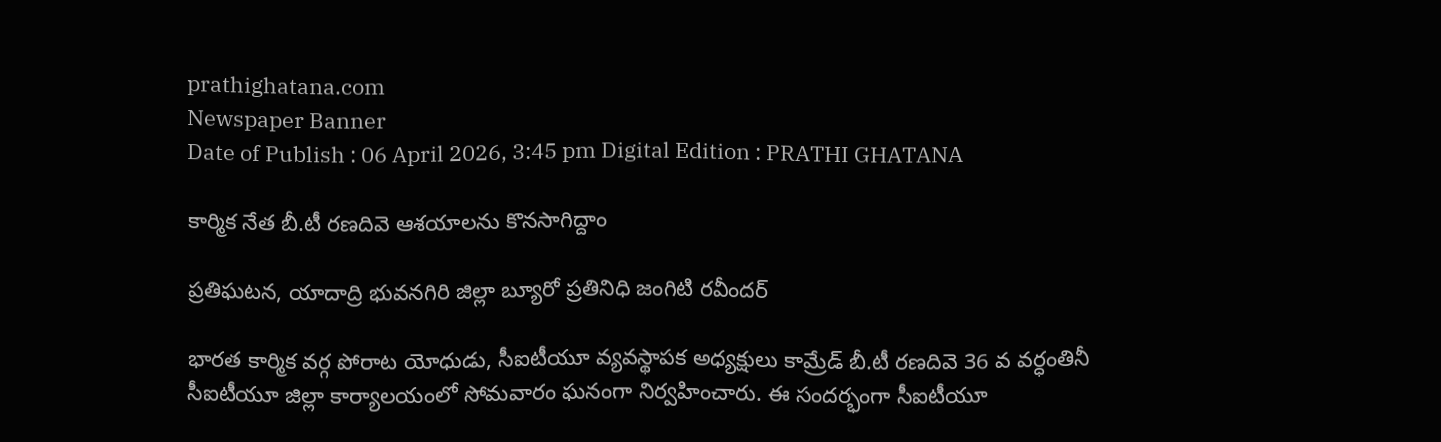prathighatana.com
Newspaper Banner
Date of Publish : 06 April 2026, 3:45 pm Digital Edition : PRATHI GHATANA

కార్మిక నేత బీ.టీ రణదివె ఆశయాలను కొనసాగిద్దాం

ప్రతిఘటన, యాదాద్రి భువనగిరి జిల్లా బ్యూరో ప్రతినిధి జంగిటి రవీందర్

భారత కార్మిక వర్గ పోరాట యోధుడు, సీఐటీయూ వ్యవస్థాపక అధ్యక్షులు కామ్రేడ్ బీ.టీ రణదివె 36 వ వర్ధంతినీ సీఐటీయూ జిల్లా కార్యాలయంలో సోమవారం ఘనంగా నిర్వహించారు. ఈ సందర్భంగా సీఐటీయూ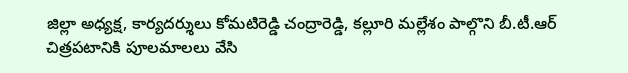జిల్లా అధ్యక్ష, కార్యదర్శులు కోమటిరెడ్డి చంద్రారెడ్డి, కల్లూరి మల్లేశం పాల్గొని బీ.టీ.ఆర్ చిత్రపటానికి పూలమాలలు వేసి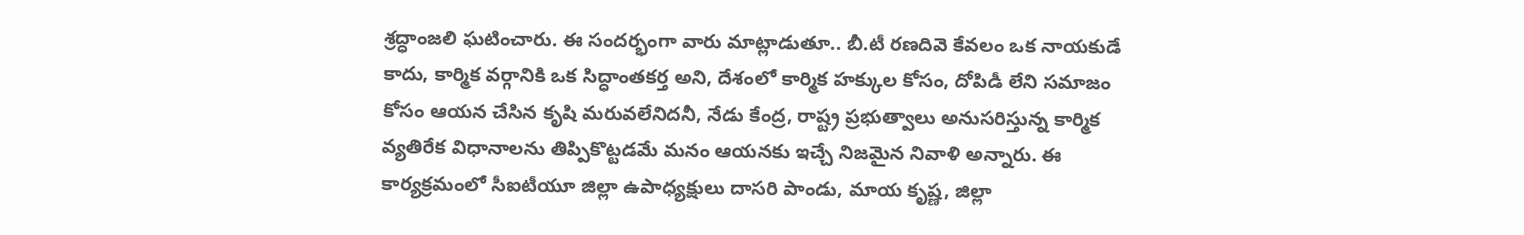శ్రద్ధాంజలి ఘటించారు. ఈ సందర్భంగా వారు మాట్లాడుతూ.. బీ.టీ రణదివె కేవలం ఒక నాయకుడే కాదు, కార్మిక వర్గానికి ఒక సిద్ధాంతకర్త అని, దేశంలో కార్మిక హక్కుల కోసం, దోపిడీ లేని సమాజం కోసం ఆయన చేసిన కృషి మరువలేనిదనీ, నేడు కేంద్ర, రాష్ట్ర ప్రభుత్వాలు అనుసరిస్తున్న కార్మిక వ్యతిరేక విధానాలను తిప్పికొట్టడమే మనం ఆయనకు ఇచ్చే నిజమైన నివాళి అన్నారు. ఈ కార్యక్రమంలో సీఐటీయూ జిల్లా ఉపాధ్యక్షులు దాసరి పాండు, మాయ కృష్ణ, జిల్లా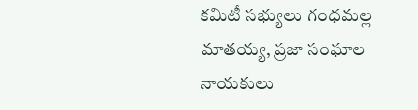కమిటీ సభ్యులు గంధమల్ల మాతయ్య, ప్రజా సంఘాల నాయకులు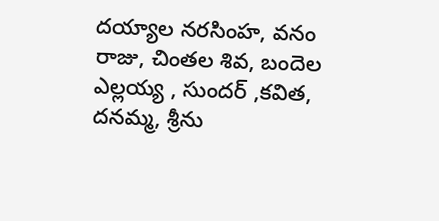దయ్యాల నరసింహ, వనం రాజు, చింతల శివ, బందెల ఎల్లయ్య , సుందర్ ,కవిత, దనమ్మ, శ్రీను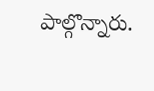పాల్గొన్నారు.